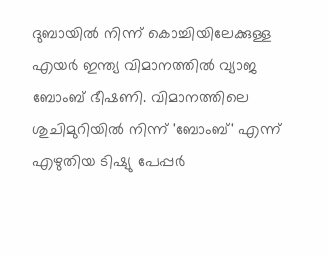ദുബായിൽ നിന്ന് കൊച്ചിയിലേക്കുള്ള എയർ ഇന്ത്യ വിമാനത്തിൽ വ്യാജ ബോംബ് ഭീഷണി. വിമാനത്തിലെ ശുചിമുറിയിൽ നിന്ന് 'ബോംബ്' എന്ന് എഴുതിയ ടിഷ്യു പേപ്പർ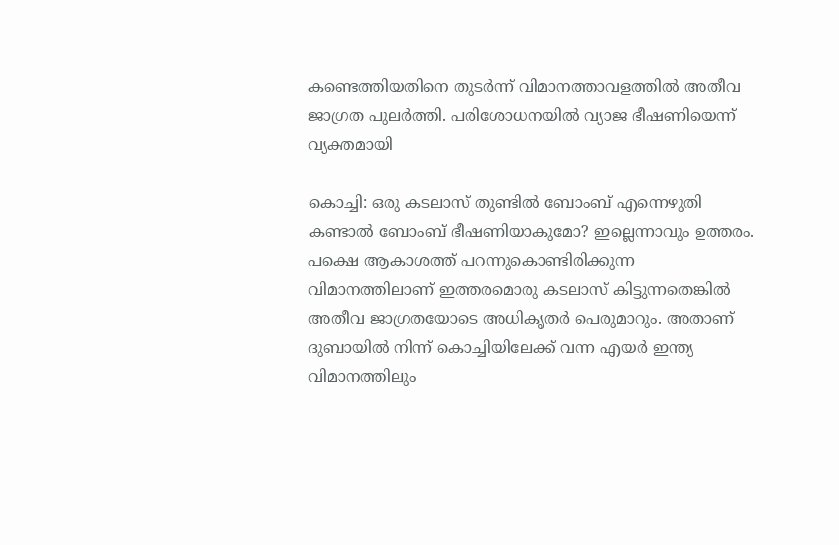കണ്ടെത്തിയതിനെ തുടർന്ന് വിമാനത്താവളത്തിൽ അതീവ ജാഗ്രത പുലർത്തി. പരിശോധനയിൽ വ്യാജ ഭീഷണിയെന്ന് വ്യക്തമായി

കൊച്ചി: ഒരു കടലാസ് തുണ്ടിൽ ബോംബ് എന്നെഴുതി കണ്ടാൽ ബോംബ് ഭീഷണിയാകുമോ? ഇല്ലെന്നാവും ഉത്തരം. പക്ഷെ ആകാശത്ത് പറന്നുകൊണ്ടിരിക്കുന്ന വിമാനത്തിലാണ് ഇത്തരമൊരു കടലാസ് കിട്ടുന്നതെങ്കിൽ അതീവ ജാഗ്രതയോടെ അധികൃതർ പെരുമാറും. അതാണ് ദുബായിൽ നിന്ന് കൊച്ചിയിലേക്ക് വന്ന എയർ ഇന്ത്യ വിമാനത്തിലും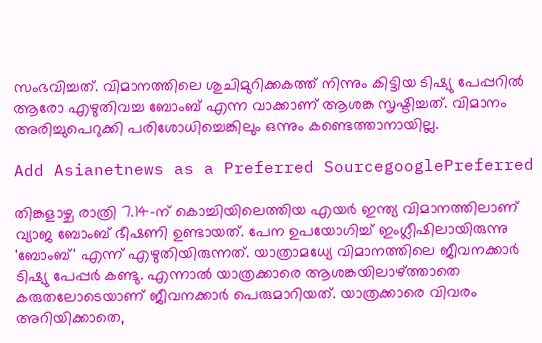സംഭവിച്ചത്. വിമാനത്തിലെ ശുചിമുറിക്കകത്ത് നിന്നും കിട്ടിയ ടിഷ്യു പേപ്പറിൽ ആരോ എഴുതിവച്ച ബോംബ് എന്ന വാക്കാണ് ആശങ്ക സൃഷ്ടിച്ചത്. വിമാനം അരിച്ചുപെറുക്കി പരിശോധിച്ചെങ്കിലും ഒന്നും കണ്ടെത്താനായില്ല.

Add Asianetnews as a Preferred SourcegooglePreferred

തിങ്കളാഴ്ച രാത്രി 7.14-ന് കൊച്ചിയിലെത്തിയ എയർ ഇന്ത്യ വിമാനത്തിലാണ് വ്യാജ ബോംബ് ഭീഷണി ഉണ്ടായത്. പേന ഉപയോഗിച്ച് ഇംഗ്ലീഷിലായിരുന്നു 'ബോംബ്' എന്ന് എഴുതിയിരുന്നത്. യാത്രാമധ്യേ വിമാനത്തിലെ ജീവനക്കാർ ടിഷ്യു പേപ്പർ കണ്ടു. എന്നാൽ യാത്രക്കാരെ ആശങ്കയിലാഴ്‌ത്താതെ കരുതലോടെയാണ് ജീവനക്കാർ പെരുമാറിയത്. യാത്രക്കാരെ വിവരം അറിയിക്കാതെ,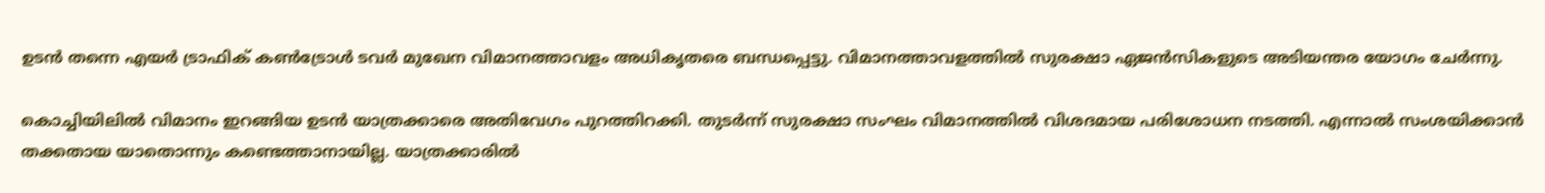ഉടൻ തന്നെ എയർ ട്രാഫിക് കൺട്രോൾ ടവർ മുഖേന വിമാനത്താവളം അധികൃതരെ ബന്ധപ്പെട്ടു. വിമാനത്താവളത്തിൽ സുരക്ഷാ ഏജൻസികളുടെ അടിയന്തര യോഗം ചേർന്നു.

കൊച്ചിയിലിൽ വിമാനം ഇറങ്ങിയ ഉടൻ യാത്രക്കാരെ അതിവേഗം പുറത്തിറക്കി. തുടർന്ന് സുരക്ഷാ സംഘം വിമാനത്തിൽ വിശദമായ പരിശോധന നടത്തി. എന്നാൽ സംശയിക്കാൻ തക്കതായ യാതൊന്നും കണ്ടെത്താനായില്ല. യാത്രക്കാരിൽ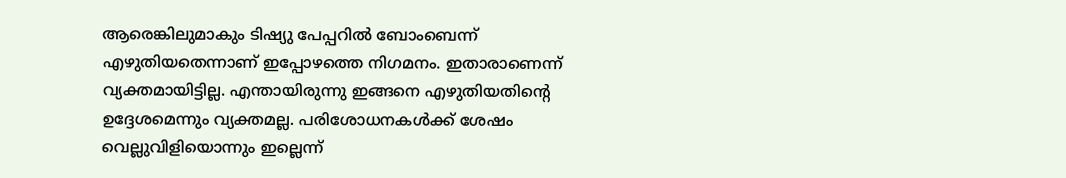ആരെങ്കിലുമാകും ടിഷ്യു പേപ്പറിൽ ബോംബെന്ന് എഴുതിയതെന്നാണ് ഇപ്പോഴത്തെ നിഗമനം. ഇതാരാണെന്ന് വ്യക്തമായിട്ടില്ല. എന്തായിരുന്നു ഇങ്ങനെ എഴുതിയതിൻ്റെ ഉദ്ദേശമെന്നും വ്യക്തമല്ല. പരിശോധനകൾക്ക് ശേഷം വെല്ലുവിളിയൊന്നും ഇല്ലെന്ന്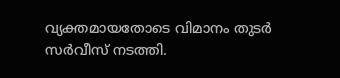വ്യക്തമായതോടെ വിമാനം തുടർ സർവീസ് നടത്തി.